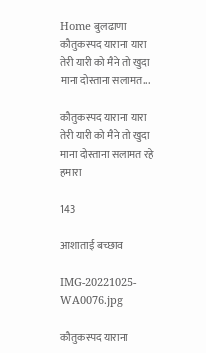Home बुलढाणा कौतुकस्पद याराना यारा तेरी यारी को मैने तो खुदा माना दोस्ताना सलामत...

कौतुकस्पद याराना यारा तेरी यारी को मैने तो खुदा माना दोस्ताना सलामत रहे हमारा

143

आशाताई बच्छाव

IMG-20221025-WA0076.jpg

कौतुकस्पद याराना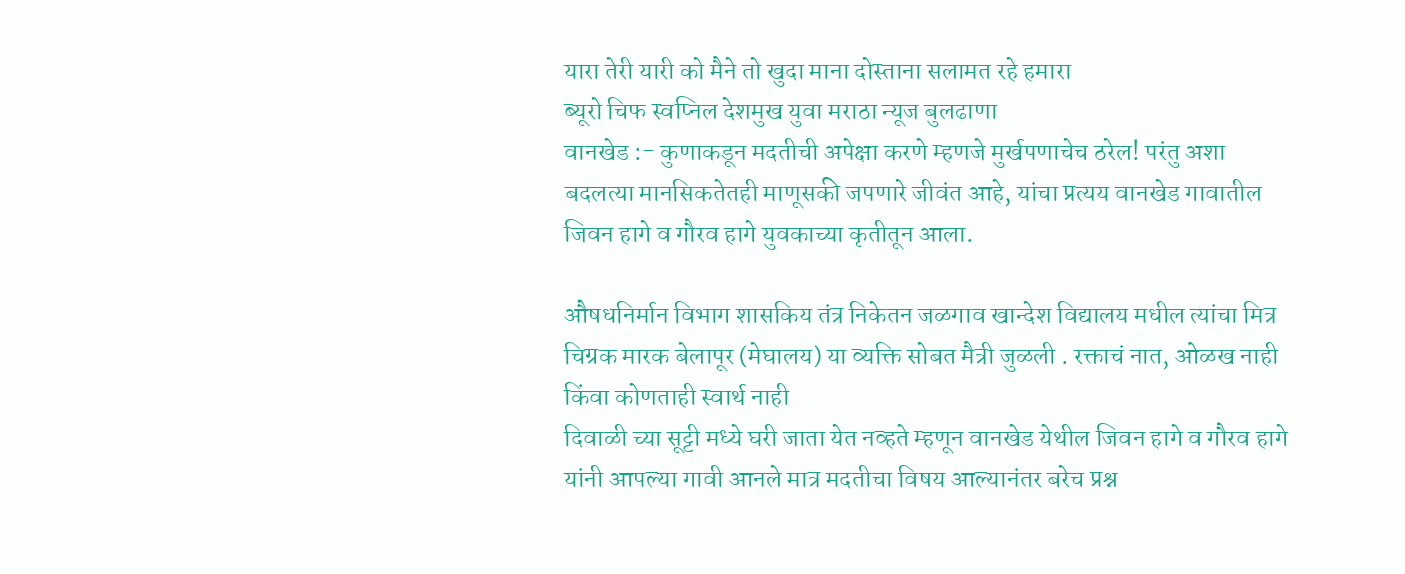यारा तेरी यारी को मैने तो खुदा माना दोस्ताना सलामत रहे हमारा
ब्यूरो चिफ स्वप्निल देशमुख युवा मराठा न्यूज बुलढाणा
वानखेड :- कुणाकडून मदतीची अपेक्षा करणे म्हणजे मुर्खपणाचेच ठरेल! परंतु अशा बदलत्या मानसिकतेतही माणूसकी जपणारे जीवंत आहे, यांचा प्रत्यय वानखेड गावातील जिवन हागे व गौरव हागे युवकाच्या कृतीतून आला.

औषधनिर्मान विभाग शासकिय तंत्र निकेतन जळगाव खान्देश विद्यालय मधील त्यांचा मित्र चिग्रक मारक बेलापूर (मेघालय) या व्यक्ति सोबत मैत्री जुळली . रक्ताचं नात, ओळख नाही किंवा कोणताही स्वार्थ नाही
दिवाळी च्या सूट्टी मध्ये घरी जाता येत नव्हते म्हणून वानखेड येथील जिवन हागे व गौरव हागे यांनी आपल्या गावी आनले मात्र मदतीचा विषय आल्यानंतर बरेच प्रश्न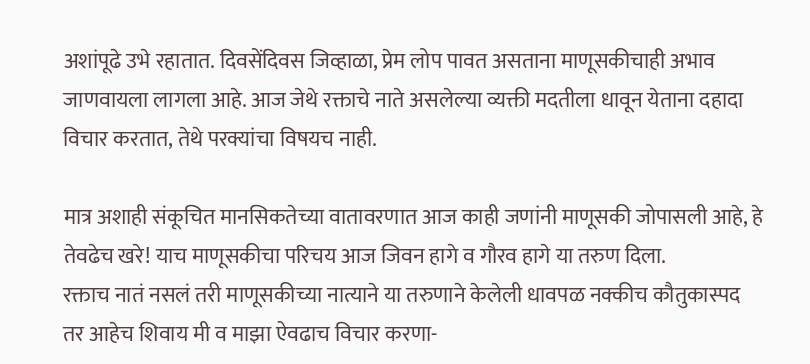अशांपूढे उभे रहातात. दिवसेंदिवस जिव्हाळा, प्रेम लोप पावत असताना माणूसकीचाही अभाव जाणवायला लागला आहे. आज जेथे रक्ताचे नाते असलेल्या व्यक्ती मदतीला धावून येताना दहादा विचार करतात, तेथे परक्यांचा विषयच नाही.

मात्र अशाही संकूचित मानसिकतेच्या वातावरणात आज काही जणांनी माणूसकी जोपासली आहे, हे तेवढेच खरे! याच माणूसकीचा परिचय आज जिवन हागे व गौरव हागे या तरुण दिला.
रक्ताच नातं नसलं तरी माणूसकीच्या नात्याने या तरुणाने केलेली धावपळ नक्कीच कौतुकास्पद तर आहेच शिवाय मी व माझा ऐवढाच विचार करणा-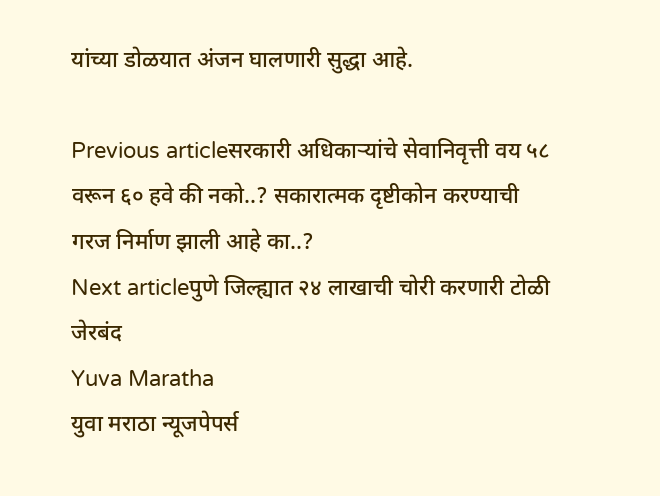यांच्या डोळयात अंजन घालणारी सुद्धा आहे.

Previous articleसरकारी अधिकाऱ्यांचे सेवानिवृत्ती वय ५८ वरून ६० हवे की नको..? सकारात्मक दृष्टीकोन करण्याची गरज निर्माण झाली आहे का..?
Next articleपुणे जिल्ह्यात २४ लाखाची चोरी करणारी टोळी जेरबंद
Yuva Maratha
युवा मराठा न्यूजपेपर्स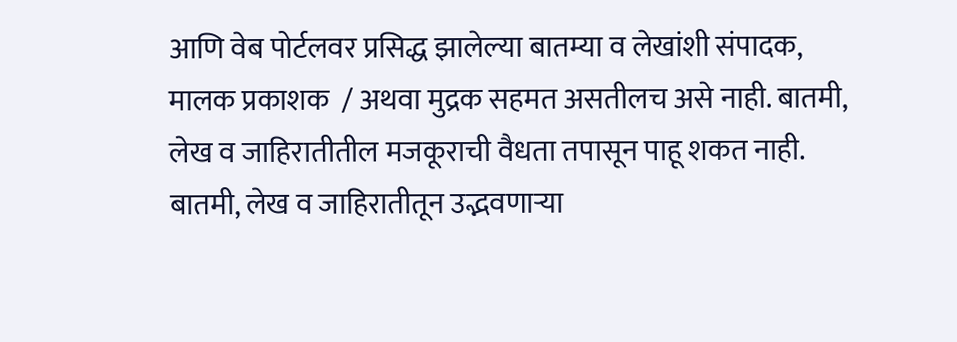आणि वेब पोर्टलवर प्रसिद्ध झालेल्या बातम्या व लेखांशी संपादक, मालक प्रकाशक  / अथवा मुद्रक सहमत असतीलच असे नाही. बातमी, लेख व जाहिरातीतील मजकूराची वैधता तपासून पाहू शकत नाही. बातमी, लेख व जाहिरातीतून उद्भवणाऱ्या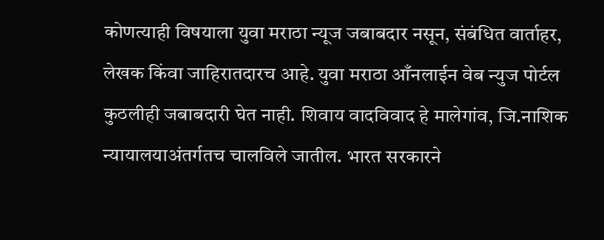कोणत्याही विषयाला युवा मराठा न्यूज जबाबदार नसून, संबंधित वार्ताहर, लेखक किंवा जाहिरातदारच आहे. युवा मराठा आँनलाईन वेब न्युज पोर्टल कुठलीही जबाबदारी घेत नाही. शिवाय वादविवाद हे मालेगांव, जि.नाशिक न्यायालयाअंतर्गतच चालविले जातील. भारत सरकारने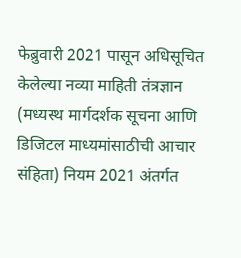फेब्रुवारी 2021 पासून अधिसूचित केलेल्या नव्या माहिती तंत्रज्ञान (मध्यस्थ मार्गदर्शक सूचना आणि डिजिटल माध्यमांसाठीची आचार संहिता) नियम 2021 अंतर्गत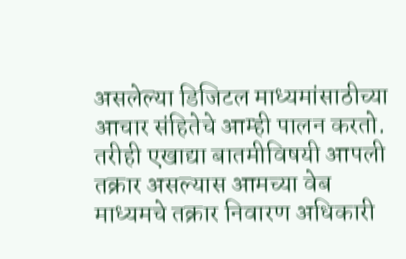असलेल्या डिजिटल माध्यमांसाठीच्या आचार संहितेचे आम्ही पालन करतो. तरीही एखाद्या बातमीविषयी आपली तक्रार असल्यास आमच्या वेब माध्यमचे तक्रार निवारण अधिकारी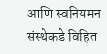आणि स्वनियमन संस्थेकडे विहित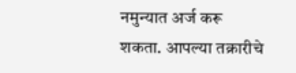नमुन्यात अर्ज करू शकता. आपल्या तक्रारीचे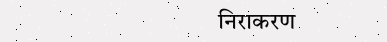निराकरण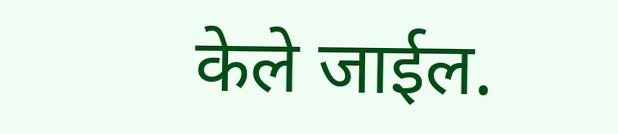केले जाईल.